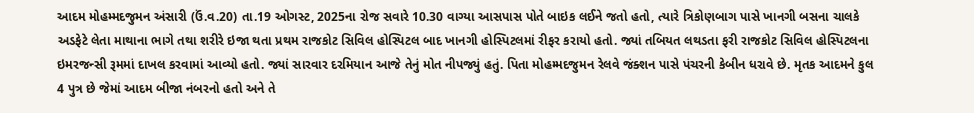આદમ મોહમ્મદજુમન અંસારી (ઉં.વ.20) તા.19 ઓગસ્ટ, 2025ના રોજ સવારે 10.30 વાગ્યા આસપાસ પોતે બાઇક લઈને જતો હતો, ત્યારે ત્રિકોણબાગ પાસે ખાનગી બસના ચાલકે અડફેટે લેતા માથાના ભાગે તથા શરીરે ઇજા થતા પ્રથમ રાજકોટ સિવિલ હોસ્પિટલ બાદ ખાનગી હોસ્પિટલમાં રીફર કરાયો હતો. જ્યાં તબિયત લથડતા ફરી રાજકોટ સિવિલ હોસ્પિટલના ઇમરજન્સી રૂમમાં દાખલ કરવામાં આવ્યો હતો. જ્યાં સારવાર દરમિયાન આજે તેનું મોત નીપજ્યું હતું. પિતા મોહમ્મદજુમન રેલવે જંક્શન પાસે પંચરની કેબીન ધરાવે છે. મૃતક આદમને કુલ 4 પુત્ર છે જેમાં આદમ બીજા નંબરનો હતો અને તે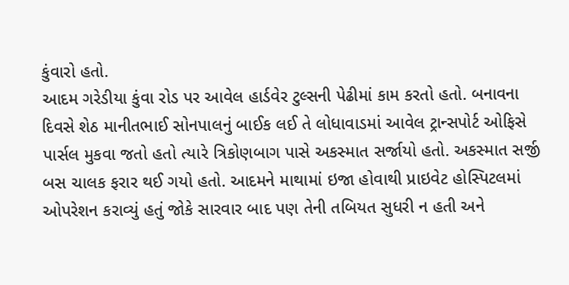કુંવારો હતો.
આદમ ગરેડીયા કુંવા રોડ પર આવેલ હાર્ડવેર ટુલ્સની પેઢીમાં કામ કરતો હતો. બનાવના દિવસે શેઠ માનીતભાઈ સોનપાલનું બાઈક લઈ તે લોધાવાડમાં આવેલ ટ્રાન્સપોર્ટ ઓફિસે પાર્સલ મુકવા જતો હતો ત્યારે ત્રિકોણબાગ પાસે અકસ્માત સર્જાયો હતો. અકસ્માત સર્જી બસ ચાલક ફરાર થઈ ગયો હતો. આદમને માથામાં ઇજા હોવાથી પ્રાઇવેટ હોસ્પિટલમાં ઓપરેશન કરાવ્યું હતું જોકે સારવાર બાદ પણ તેની તબિયત સુધરી ન હતી અને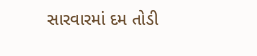સારવારમાં દમ તોડી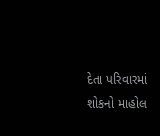દેતા પરિવારમાં શોકનો માહોલ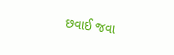છવાઈ જવા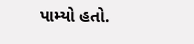પામ્યો હતો.